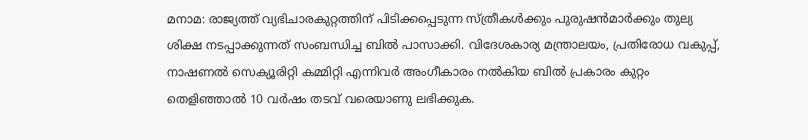മനാമ: രാജ്യത്ത് വ്യഭിചാരകുറ്റത്തിന് പിടിക്കപ്പെടുന്ന സ്ത്രീകൾക്കും പുരുഷൻമാർക്കും തുല്യ ശിക്ഷ നടപ്പാക്കുന്നത് സംബന്ധിച്ച ബിൽ പാസാക്കി. വിദേശകാര്യ മന്ത്രാലയം, പ്രതിരോധ വകുപ്പ്, നാഷണൽ സെക്യൂരിറ്റി കമ്മിറ്റി എന്നിവർ അംഗീകാരം നൽകിയ ബിൽ പ്രകാരം കുറ്റം തെളിഞ്ഞാൽ 10 വർഷം തടവ് വരെയാണു ലഭിക്കുക.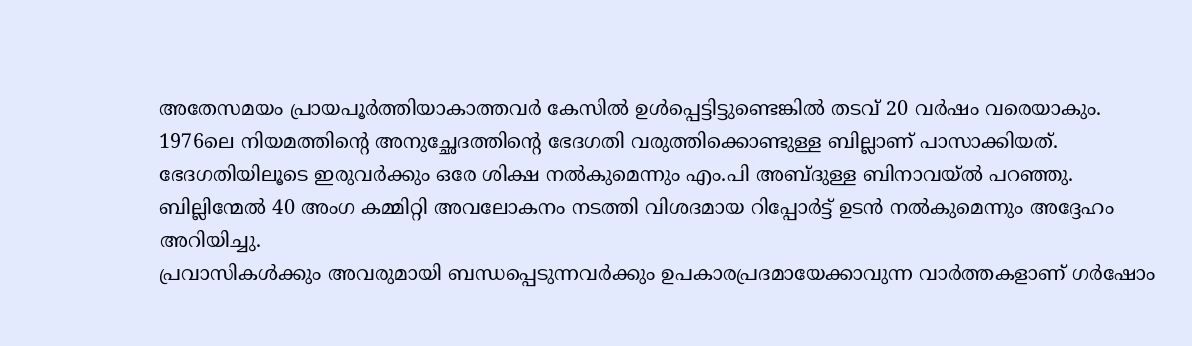അതേസമയം പ്രായപൂർത്തിയാകാത്തവർ കേസിൽ ഉൾപ്പെട്ടിട്ടുണ്ടെങ്കിൽ തടവ് 20 വർഷം വരെയാകും. 1976ലെ നിയമത്തിന്റെ അനുച്ഛേദത്തിന്റെ ഭേദഗതി വരുത്തിക്കൊണ്ടുള്ള ബില്ലാണ് പാസാക്കിയത്.
ഭേദഗതിയിലൂടെ ഇരുവർക്കും ഒരേ ശിക്ഷ നൽകുമെന്നും എം.പി അബ്ദുള്ള ബിനാവയ്ൽ പറഞ്ഞു. ബില്ലിന്മേൽ 40 അംഗ കമ്മിറ്റി അവലോകനം നടത്തി വിശദമായ റിപ്പോർട്ട് ഉടൻ നൽകുമെന്നും അദ്ദേഹം അറിയിച്ചു.
പ്രവാസികൾക്കും അവരുമായി ബന്ധപ്പെടുന്നവർക്കും ഉപകാരപ്രദമായേക്കാവുന്ന വാർത്തകളാണ് ഗർഷോം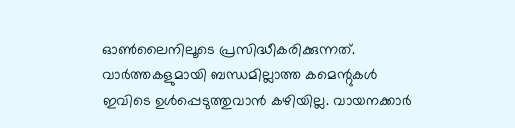ഓൺലൈനിലൂടെ പ്രസിദ്ധീകരിക്കുന്നത്. വാർത്തകളുമായി ബന്ധമില്ലാത്ത കമെന്റുകൾ ഇവിടെ ഉൾപ്പെടുത്തുവാൻ കഴിയില്ല. വായനക്കാർ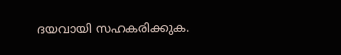ദയവായി സഹകരിക്കുക.